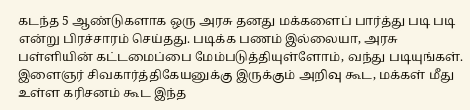கடந்த 5 ஆண்டுகளாக ஒரு அரசு தனது மக்களைப் பார்த்து படி படி என்று பிரச்சாரம் செய்தது. படிக்க பணம் இல்லையா, அரசு பள்ளியின் கட்டமைப்பை மேம்படுத்தியுள்ளோம், வந்து படியுங்கள்.
இளைஞர் சிவகார்த்திகேயனுக்கு இருக்கும் அறிவு கூட, மக்கள் மீது உள்ள கரிசனம் கூட இந்த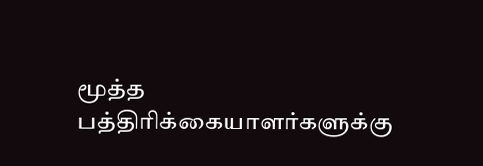மூத்த பத்திரிக்கையாளர்களுக்கு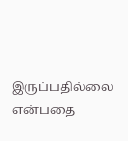இருப்பதில்லை என்பதை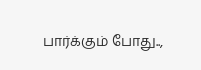பார்க்கும் போது..,